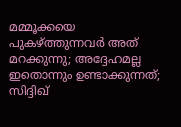മമ്മൂക്കയെ പുകഴ്ത്തുന്നവർ അത് മറക്കുന്നു; അദ്ദേഹമല്ല ഇതൊന്നും ഉണ്ടാക്കുന്നത്; സിദ്ദിഖ്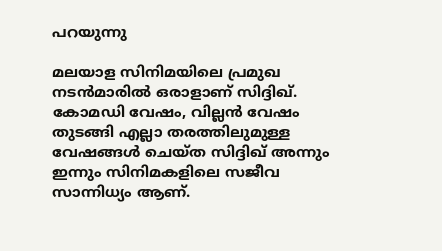പറയുന്നു

മലയാള സിനിമയിലെ പ്രമുഖ നടൻമാരിൽ ഒരാളാണ് സിദ്ദിഖ്. കോമഡി വേഷം, വില്ലൻ വേഷം തുടങ്ങി എല്ലാ തരത്തിലുമുള്ള വേഷങ്ങൾ ചെയ്ത സിദ്ദിഖ് അന്നും ഇന്നും സിനിമകളിലെ സജീവ സാന്നിധ്യം ആണ്.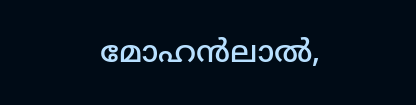മോഹൻലാൽ,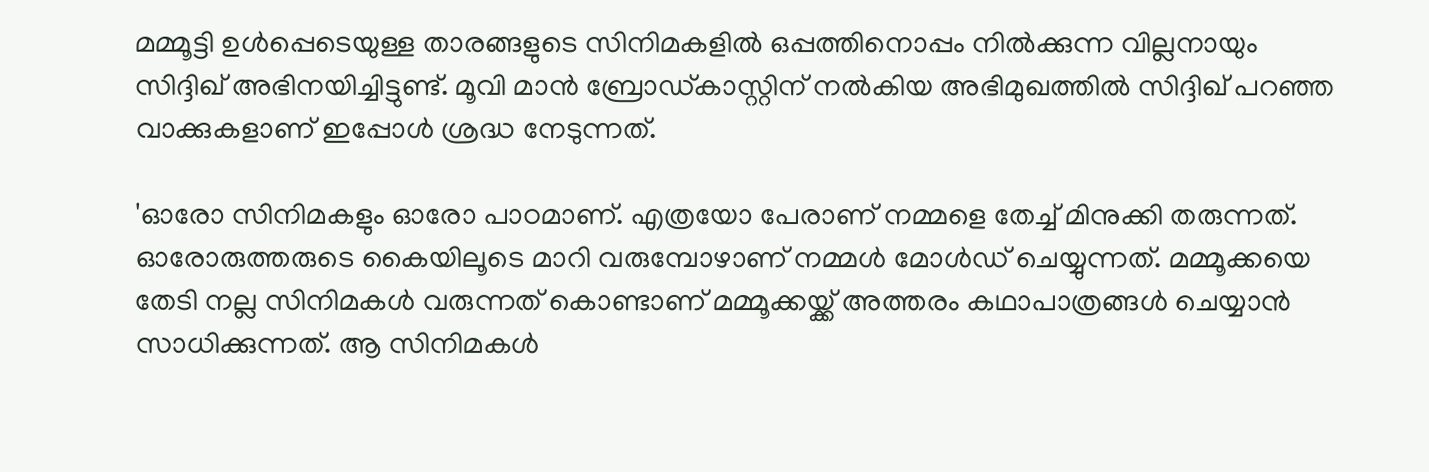മമ്മൂട്ടി ഉൾപ്പെടെയുള്ള താരങ്ങളുടെ സിനിമകളിൽ ഒപ്പത്തിനൊപ്പം നിൽക്കുന്ന വില്ലനായും സിദ്ദിഖ് അഭിനയിച്ചിട്ടുണ്ട്. മൂവി മാൻ ബ്രോഡ്കാസ്റ്റിന് നൽകിയ അഭിമുഖത്തിൽ സിദ്ദിഖ് പറഞ്ഞ വാക്കുകളാണ് ഇപ്പോൾ ശ്രദ്ധ നേടുന്നത്.

'ഓരോ സിനിമകളും ഓരോ പാഠമാണ്. എത്രയോ പേരാണ് നമ്മളെ തേച്ച് മിനുക്കി തരുന്നത്. ഓരോരുത്തരുടെ കൈയിലൂടെ മാറി വരുമ്പോഴാണ് നമ്മൾ മോൾഡ് ചെയ്യുന്നത്. മമ്മൂക്കയെ തേടി നല്ല സിനിമകൾ വരുന്നത് കൊണ്ടാണ് മമ്മൂക്കയ്ക്ക് അത്തരം കഥാപാത്രങ്ങൾ ചെയ്യാൻ സാധിക്കുന്നത്. ആ സിനിമകൾ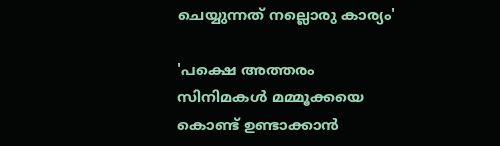ചെയ്യുന്നത് നല്ലൊരു കാര്യം'

'പക്ഷെ അത്തരം സിനിമകൾ മമ്മൂക്കയെ കൊണ്ട് ഉണ്ടാക്കാൻ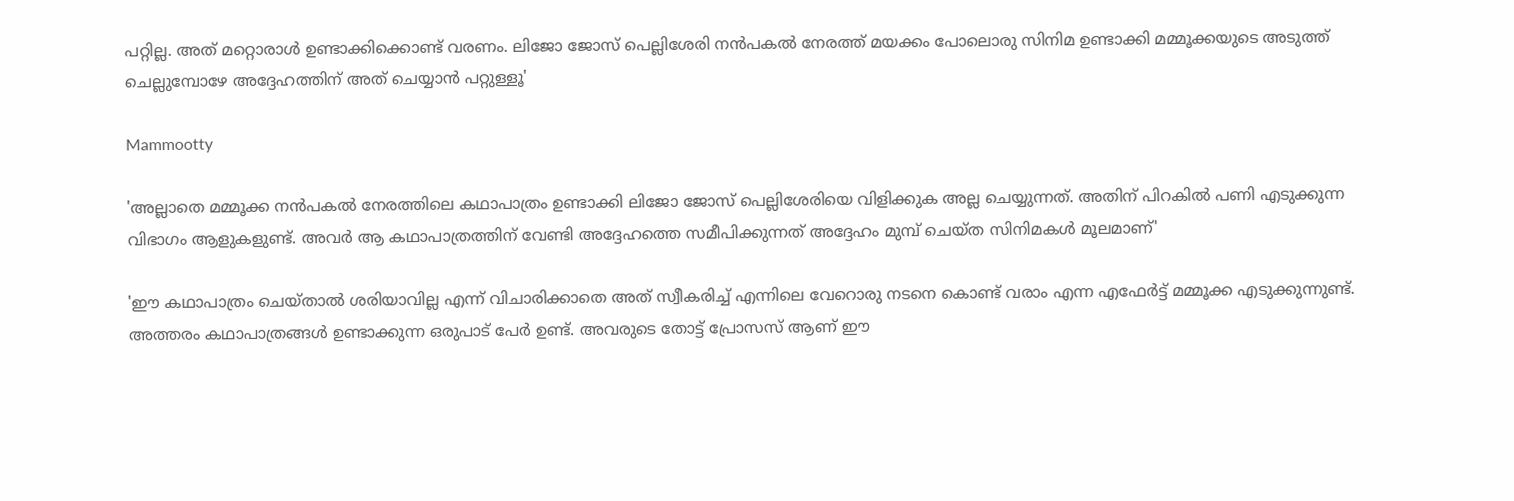പറ്റില്ല. അത് മറ്റൊരാൾ ഉണ്ടാക്കിക്കൊണ്ട് വരണം. ലിജോ ജോസ് പെല്ലിശേരി നൻപകൽ നേരത്ത് മയക്കം പോലൊരു സിനിമ ഉണ്ടാക്കി മമ്മൂക്കയുടെ അടുത്ത് ചെല്ലുമ്പോഴേ അദ്ദേഹത്തിന് അത് ചെയ്യാൻ പറ്റുള്ളൂ'

Mammootty

'അല്ലാതെ മമ്മൂക്ക നൻപകൽ നേരത്തിലെ കഥാപാത്രം ഉണ്ടാക്കി ലിജോ ജോസ് പെല്ലിശേരിയെ വിളിക്കുക അല്ല ചെയ്യുന്നത്. അതിന് പിറകിൽ പണി എടുക്കുന്ന വിഭാഗം ആളുകളുണ്ട്. അവർ ആ കഥാപാത്രത്തിന് വേണ്ടി അദ്ദേഹത്തെ സമീപിക്കുന്നത് അദ്ദേഹം മുമ്പ് ചെയ്ത സിനിമകൾ മൂലമാണ്'

'ഈ കഥാപാത്രം ചെയ്താൽ ശരിയാവില്ല എന്ന് വിചാരിക്കാതെ അത് സ്വീകരിച്ച് എന്നിലെ വേറൊരു നടനെ കൊണ്ട് വരാം എന്ന എഫേർട്ട് മമ്മൂക്ക എടുക്കുന്നുണ്ട്. അത്തരം കഥാപാത്രങ്ങൾ ഉണ്ടാക്കുന്ന ഒരുപാട് പേർ ഉണ്ട്. അവരുടെ തോട്ട് പ്രോസസ് ആണ് ഈ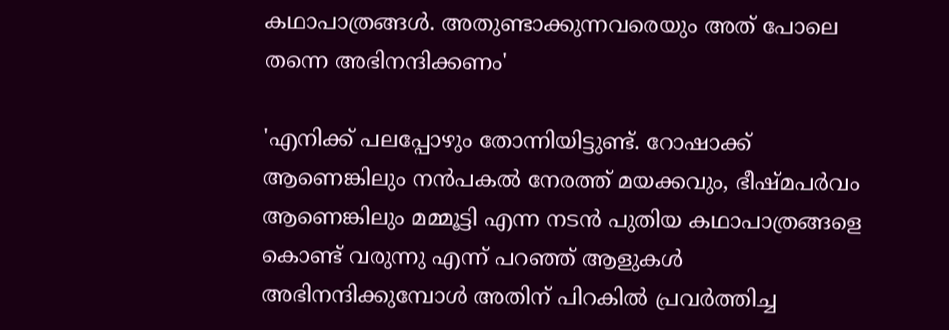കഥാപാത്രങ്ങൾ. അതുണ്ടാക്കുന്നവരെയും അത് പോലെ തന്നെ അഭിനന്ദിക്കണം'

'എനിക്ക് പലപ്പോഴും തോന്നിയിട്ടുണ്ട്. റോഷാക്ക് ആണെങ്കിലും നൻപകൽ നേരത്ത് മയക്കവും, ഭീഷ്മപർവം ആണെങ്കിലും മമ്മൂട്ടി എന്ന നടൻ പുതിയ കഥാപാത്രങ്ങളെ കൊണ്ട് വരുന്നു എന്ന് പറഞ്ഞ് ആളുകൾ അഭിനന്ദിക്കുമ്പോൾ അതിന് പിറകിൽ പ്രവർത്തിച്ച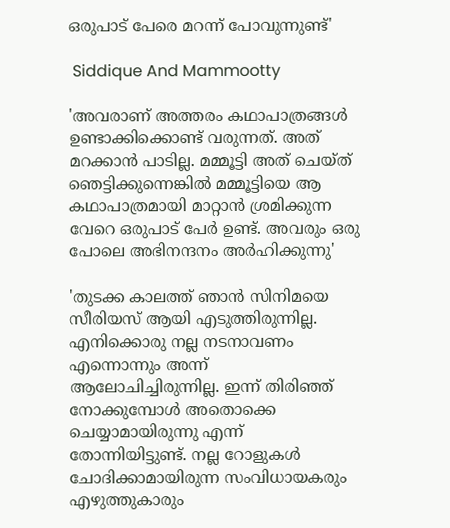ഒരുപാട് പേരെ മറന്ന് പോവുന്നുണ്ട്'

 Siddique And Mammootty

'അവരാണ് അത്തരം കഥാപാത്രങ്ങൾ ഉണ്ടാക്കിക്കൊണ്ട് വരുന്നത്. അത് മറക്കാൻ പാടില്ല. മമ്മൂട്ടി അത് ചെയ്ത് ഞെട്ടിക്കുന്നെങ്കിൽ മമ്മൂട്ടിയെ ആ കഥാപാത്രമായി മാറ്റാൻ ശ്രമിക്കുന്ന വേറെ ഒരുപാട് പേർ ഉണ്ട്. അവരും ഒരു പോലെ അഭിനന്ദനം അർഹിക്കുന്നു'

'തുടക്ക കാലത്ത് ഞാൻ സിനിമയെ സീരിയസ് ആയി എടുത്തിരുന്നില്ല. എനിക്കൊരു നല്ല നടനാവണം എന്നൊന്നും അന്ന് ആലോചിച്ചിരുന്നില്ല. ഇന്ന് തിരിഞ്ഞ് നോക്കുമ്പോൾ അതൊക്കെ ചെയ്യാമായിരുന്നു എന്ന് തോന്നിയിട്ടുണ്ട്. നല്ല റോളുകൾ ചോദിക്കാമായിരുന്ന സംവിധായകരും എഴുത്തുകാരും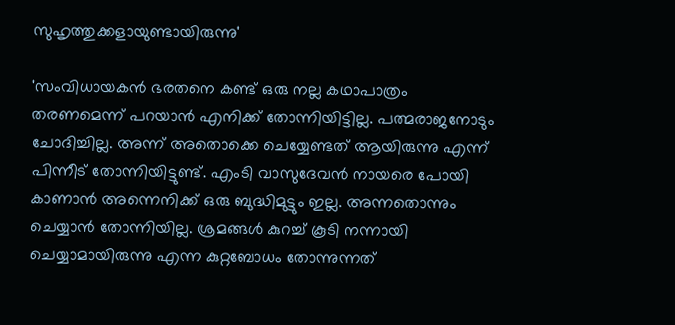സുഹൃത്തുക്കളായുണ്ടായിരുന്നു'

'സംവിധായകൻ ഭരതനെ കണ്ട് ഒരു നല്ല കഥാപാത്രം തരണമെന്ന് പറയാൻ എനിക്ക് തോന്നിയിട്ടില്ല. പത്മരാജനോടും ചോദിച്ചില്ല. അന്ന് അതൊക്കെ ചെയ്യേണ്ടത് ആയിരുന്നു എന്ന് പിന്നീട് തോന്നിയിട്ടുണ്ട്. എംടി വാസുദേവൻ നായരെ പോയി കാണാൻ അന്നെനിക്ക് ഒരു ബുദ്ധിമുട്ടും ഇല്ല. അന്നതൊന്നും ചെയ്യാൻ തോന്നിയില്ല. ശ്രമങ്ങൾ കുറച്ച് കൂടി നന്നായി ചെയ്യാമായിരുന്നു എന്ന കുറ്റബോധം തോന്നുന്നത്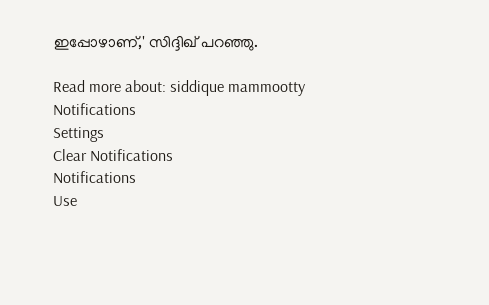ഇപ്പോഴാണ്,' സിദ്ദിഖ് പറഞ്ഞു.

Read more about: siddique mammootty
Notifications
Settings
Clear Notifications
Notifications
Use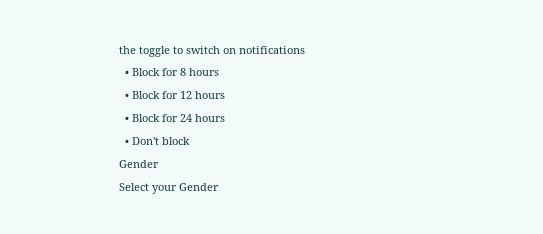the toggle to switch on notifications
  • Block for 8 hours
  • Block for 12 hours
  • Block for 24 hours
  • Don't block
Gender
Select your Gender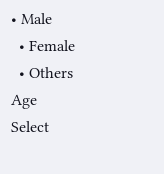• Male
  • Female
  • Others
Age
Select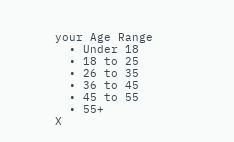your Age Range
  • Under 18
  • 18 to 25
  • 26 to 35
  • 36 to 45
  • 45 to 55
  • 55+
X